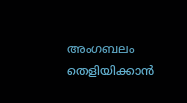അംഗബലം തെളിയിക്കാന്‍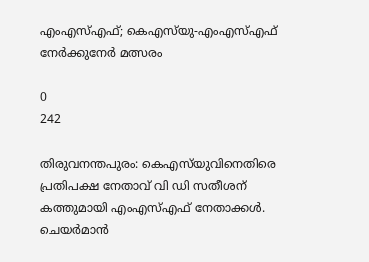എംഎസ്എഫ്; കെഎസ്‌യു-എംഎസ്എഫ് നേര്‍ക്കുനേര്‍ മത്സരം

0
242

തിരുവനന്തപുരം: കെഎസ്‌യുവിനെതിരെ പ്രതിപക്ഷ നേതാവ് വി ഡി സതീശന് കത്തുമായി എംഎസ്എഫ് നേതാക്കള്‍. ചെയര്‍മാന്‍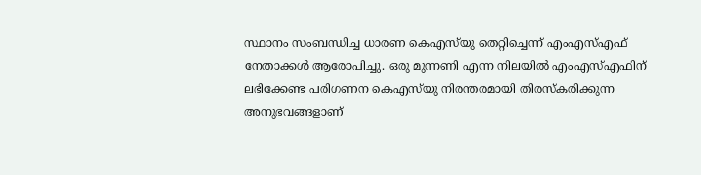സ്ഥാനം സംബന്ധിച്ച ധാരണ കെഎസ്‌യു തെറ്റിച്ചെന്ന് എംഎസ്എഫ് നേതാക്കള്‍ ആരോപിച്ചു. ഒരു മുന്നണി എന്ന നിലയില്‍ എംഎസ്എഫിന് ലഭിക്കേണ്ട പരിഗണന കെഎസ്‌യു നിരന്തരമായി തിരസ്‌കരിക്കുന്ന അനുഭവങ്ങളാണ്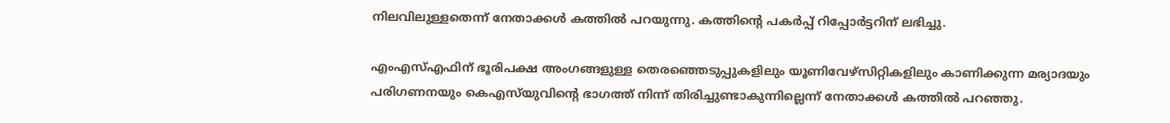നിലവിലുള്ളതെന്ന് നേതാക്കള്‍ കത്തില്‍ പറയുന്നു. കത്തിന്റെ പകര്‍പ്പ് റിപ്പോര്‍ട്ടറിന് ലഭിച്ചു.

എംഎസ്എഫിന് ഭൂരിപക്ഷ അംഗങ്ങളുള്ള തെരഞ്ഞെടുപ്പുകളിലും യൂണിവേഴ്‌സിറ്റികളിലും കാണിക്കുന്ന മര്യാദയും പരിഗണനയും കെഎസ്‌യുവിന്റെ ഭാഗത്ത് നിന്ന് തിരിച്ചുണ്ടാകുന്നില്ലെന്ന് നേതാക്കള്‍ കത്തില്‍ പറഞ്ഞു.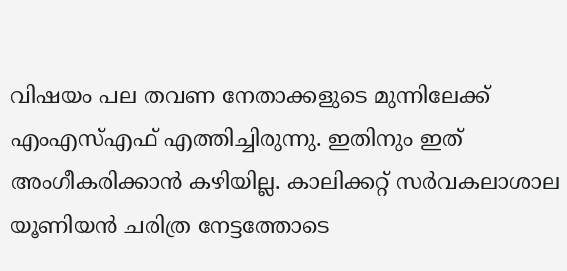വിഷയം പല തവണ നേതാക്കളുടെ മുന്നിലേക്ക് എംഎസ്എഫ് എത്തിച്ചിരുന്നു. ഇതിനും ഇത് അംഗീകരിക്കാന്‍ കഴിയില്ല. കാലിക്കറ്റ് സര്‍വകലാശാല യൂണിയന്‍ ചരിത്ര നേട്ടത്തോടെ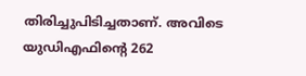തിരിച്ചുപിടിച്ചതാണ്. അവിടെ യുഡിഎഫിന്റെ 262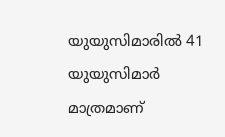യുയുസിമാരില്‍ 41 യുയുസിമാര്‍ മാത്രമാണ്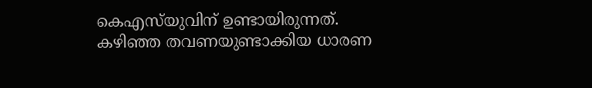കെഎസ്‌യുവിന് ഉണ്ടായിരുന്നത്. കഴിഞ്ഞ തവണയുണ്ടാക്കിയ ധാരണ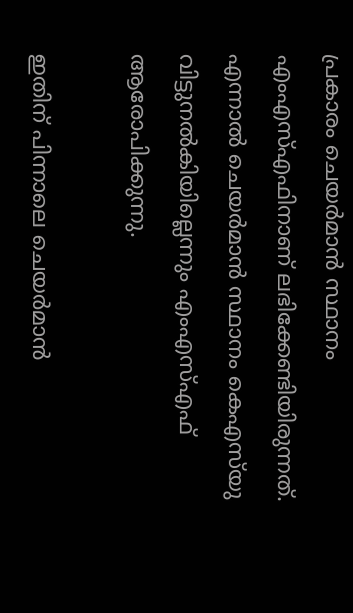പ്രകാരം ചെയര്‍മാന്‍ സ്ഥാനം എംഎസ്എഫിനാണ് ലഭിക്കേണ്ടിയിരുന്നത്. എന്നാല്‍ ചെയര്‍മാന്‍ സ്ഥാനം കെഎസ്‌യു വിട്ടുനല്‍കിയില്ലെന്നും എംഎസ്എഫ് ആരോപിക്കുന്നു.

ഇതിന് പിന്നാലെ ചെയര്‍മാന്‍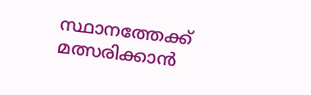സ്ഥാനത്തേക്ക് മത്സരിക്കാന്‍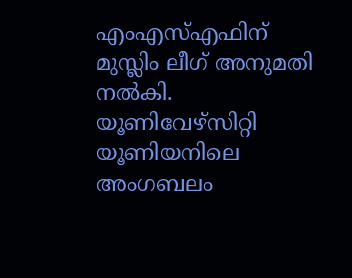എംഎസ്എഫിന് മുസ്ലിം ലീഗ് അനുമതി നല്‍കി. യൂണിവേഴ്‌സിറ്റി യൂണിയനിലെ അംഗബലം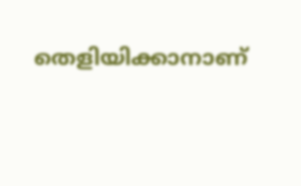തെളിയിക്കാനാണ്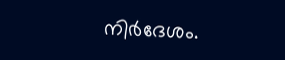നിര്‍ദേശം.